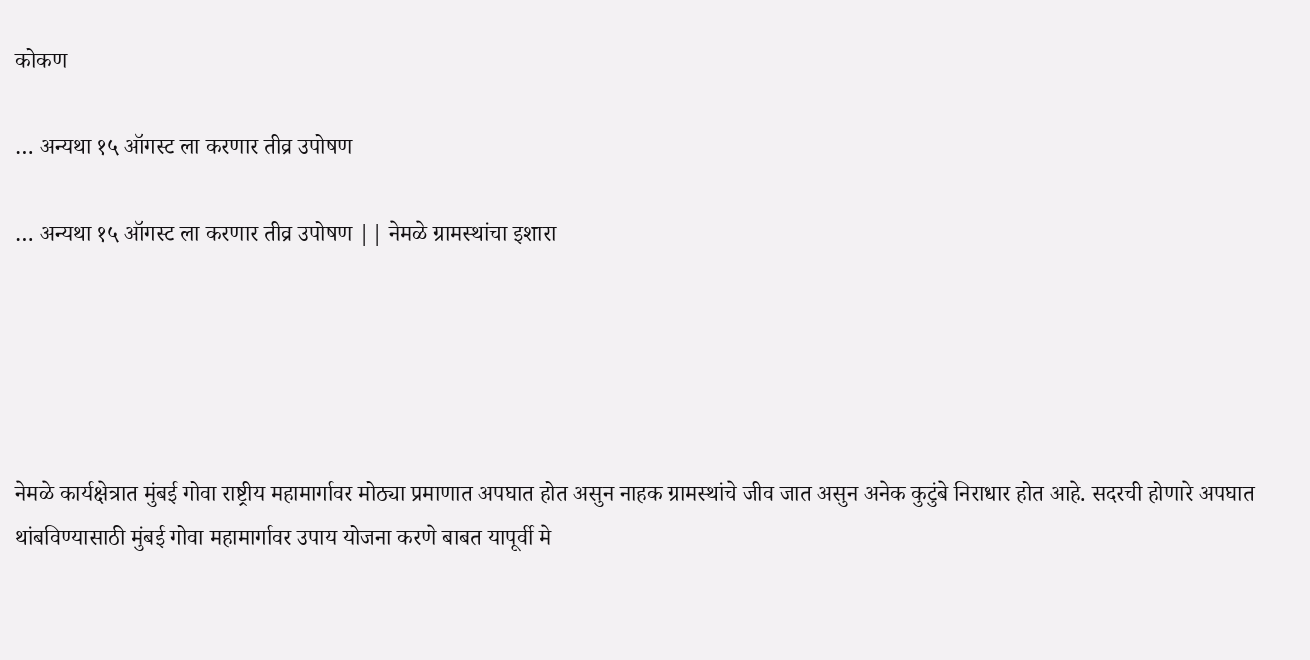कोकण

… अन्यथा १५ ऑगस्ट ला करणार तीव्र उपोषण

… अन्यथा १५ ऑगस्ट ला करणार तीव्र उपोषण || नेमळे ग्रामस्थांचा इशारा





नेमळे कार्यक्षेत्रात मुंबई गोवा राष्ट्रीय महामार्गावर मोठ्या प्रमाणात अपघात होत असुन नाहक ग्रामस्थांचे जीव जात असुन अनेक कुटुंबे निराधार होत आहे. सदरची होणारे अपघात थांबविण्यासाठी मुंबई गोवा महामार्गावर उपाय योजना करणे बाबत यापूर्वी मे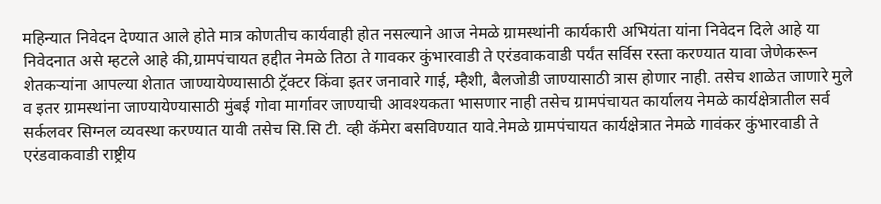महिन्यात निवेदन देण्यात आले होते मात्र कोणतीच कार्यवाही होत नसल्याने आज नेमळे ग्रामस्थांनी कार्यकारी अभियंता यांना निवेदन दिले आहे या निवेदनात असे म्हटले आहे की,ग्रामपंचायत हद्दीत नेमळे तिठा ते गावकर कुंभारवाडी ते एरंडवाकवाडी पर्यंत सर्विस रस्ता करण्यात यावा जेणेकरून शेतकऱ्यांना आपल्या शेतात जाण्यायेण्यासाठी ट्रॅक्टर किंवा इतर जनावारे गाई, म्हैशी, बैलजोडी जाण्यासाठी त्रास होणार नाही. तसेच शाळेत जाणारे मुले व इतर ग्रामस्थांना जाण्यायेण्यासाठी मुंबई गोवा मार्गावर जाण्याची आवश्यकता भासणार नाही तसेच ग्रामपंचायत कार्यालय नेमळे कार्यक्षेत्रातील सर्व सर्कलवर सिग्नल व्यवस्था करण्यात यावी तसेच सि.सि टी. व्ही कॅमेरा बसविण्यात यावे.नेमळे ग्रामपंचायत कार्यक्षेत्रात नेमळे गावंकर कुंभारवाडी ते एरंडवाकवाडी राष्ट्रीय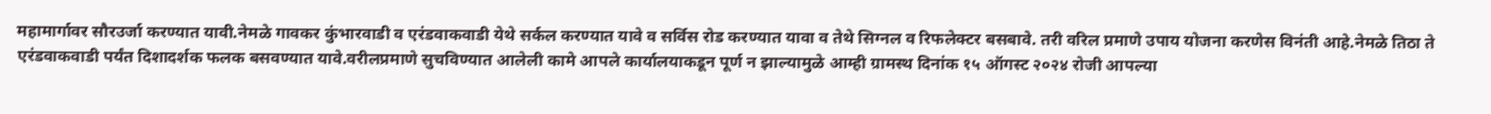महामार्गावर सौरउर्जा करण्यात यावी.नेमळे गावकर कुंभारवाडी व एरंडवाकवाडी येथे सर्कल करण्यात यावे व सर्विस रोड करण्यात यावा व तेथे सिग्नल व रिफलेक्टर बसबावे. तरी वरिल प्रमाणे उपाय योजना करणेस विनंती आहे.नेमळे तिठा ते एरंडवाकवाडी पर्यंत दिशादर्शक फलक बसवण्यात यावे.वरीलप्रमाणे सुचविण्यात आलेली कामे आपले कार्यालयाकडून पूर्ण न झाल्यामुळे आम्ही ग्रामस्थ दिनांक १५ ऑगस्ट २०२४ रोजी आपल्या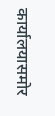कार्यालयासमोर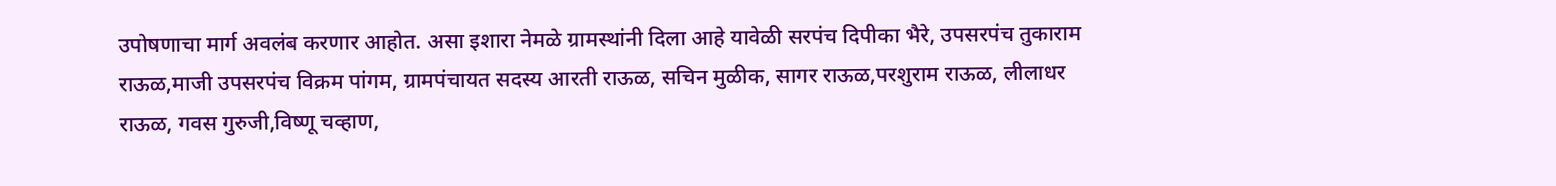उपोषणाचा मार्ग अवलंब करणार आहोत. असा इशारा नेमळे ग्रामस्थांनी दिला आहे यावेळी सरपंच दिपीका भैरे, उपसरपंच तुकाराम राऊळ,माजी उपसरपंच विक्रम पांगम, ग्रामपंचायत सदस्य आरती राऊळ, सचिन मुळीक, सागर राऊळ,परशुराम राऊळ, लीलाधर राऊळ, गवस गुरुजी,विष्णू चव्हाण,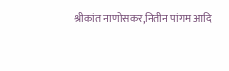श्रीकांत नाणोसकर,नितीन पांगम आदि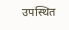उपस्थित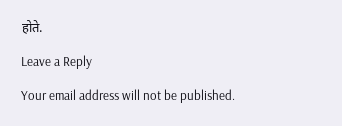होते.

Leave a Reply

Your email address will not be published.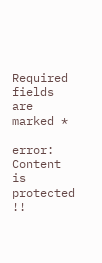Required fields are marked *

error: Content is protected !!